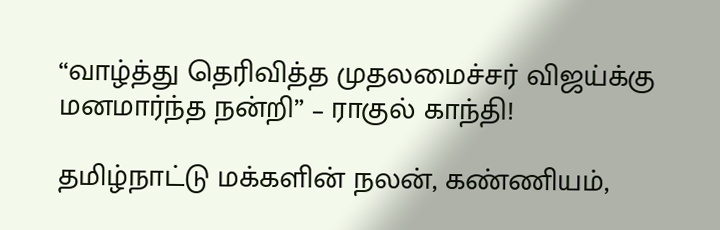“வாழ்த்து தெரிவித்த முதலமைச்சர் விஜய்க்கு மனமார்ந்த நன்றி” – ராகுல் காந்தி!

தமிழ்நாட்டு மக்களின் நலன், கண்ணியம்,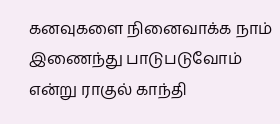கனவுகளை நினைவாக்க நாம் இணைந்து பாடுபடுவோம் என்று ராகுல் காந்தி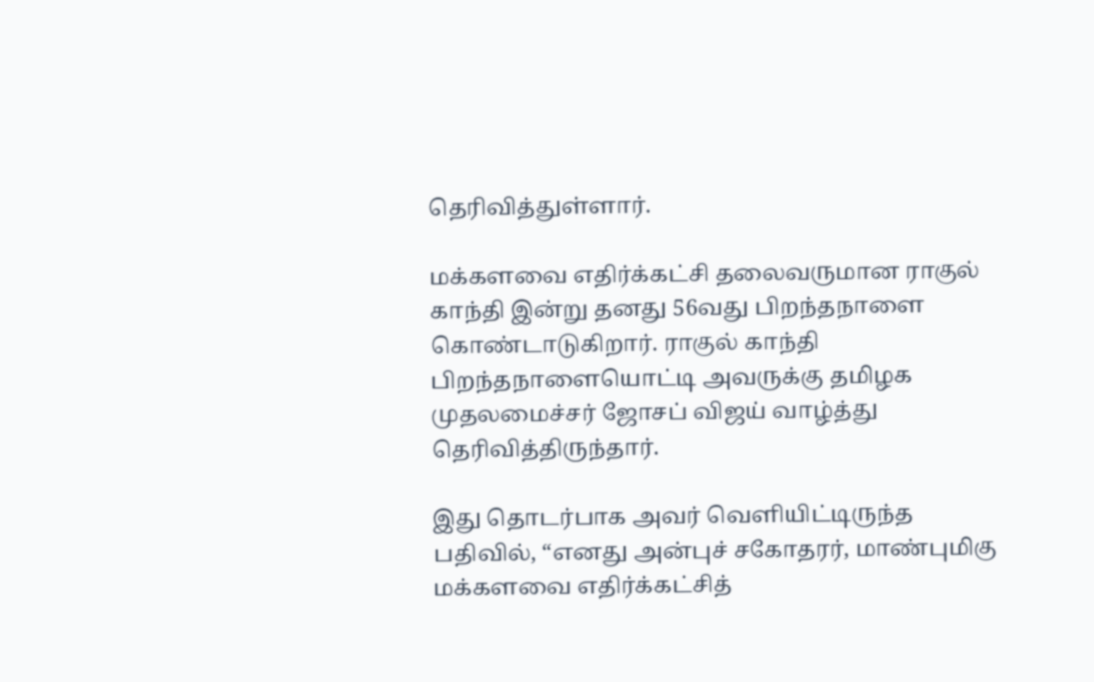தெரிவித்துள்ளார்.

மக்களவை எதிர்க்கட்சி தலைவருமான ராகுல் காந்தி இன்று தனது 56வது பிறந்தநாளை கொண்டாடுகிறார். ராகுல் காந்தி பிறந்தநாளையொட்டி அவருக்கு தமிழக முதலமைச்சர் ஜோசப் விஜய் வாழ்த்து தெரிவித்திருந்தார்.

இது தொடர்பாக அவர் வெளியிட்டிருந்த பதிவில், “எனது அன்புச் சகோதரர், மாண்புமிகு மக்களவை எதிர்க்கட்சித்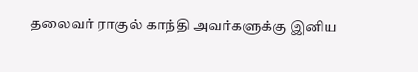தலைவர் ராகுல் காந்தி அவர்களுக்கு இனிய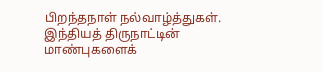பிறந்தநாள் நல்வாழ்த்துகள். இந்தியத் திருநாட்டின் மாண்புகளைக்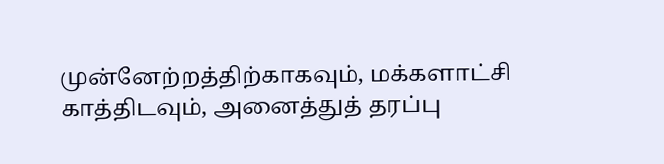முன்னேற்றத்திற்காகவும், மக்களாட்சி காத்திடவும், அனைத்துத் தரப்பு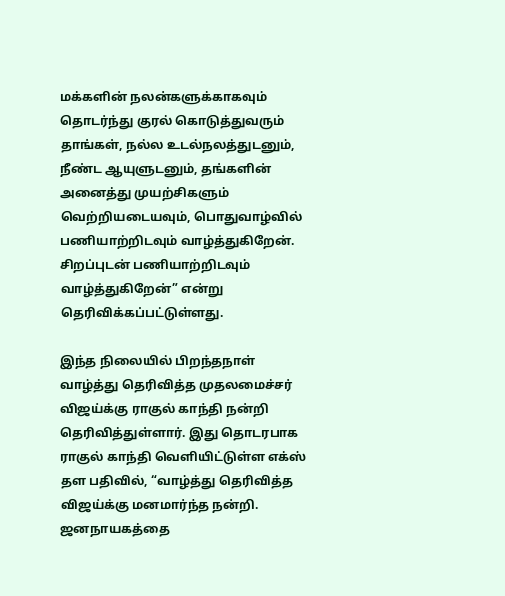மக்களின் நலன்களுக்காகவும் தொடர்ந்து குரல் கொடுத்துவரும் தாங்கள், நல்ல உடல்நலத்துடனும், நீண்ட ஆயுளுடனும், தங்களின் அனைத்து முயற்சிகளும் வெற்றியடையவும், பொதுவாழ்வில் பணியாற்றிடவும் வாழ்த்துகிறேன். சிறப்புடன் பணியாற்றிடவும் வாழ்த்துகிறேன்” என்று தெரிவிக்கப்பட்டுள்ளது.

இந்த நிலையில் பிறந்தநாள் வாழ்த்து தெரிவித்த முதலமைச்சர் விஜய்க்கு ராகுல் காந்தி நன்றி தெரிவித்துள்ளார். இது தொடரபாக ராகுல் காந்தி வெளியிட்டுள்ள எக்ஸ் தள பதிவில், “வாழ்த்து தெரிவித்த விஜய்க்கு மனமார்ந்த நன்றி. ஜனநாயகத்தை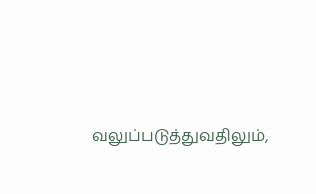வலுப்படுத்துவதிலும்,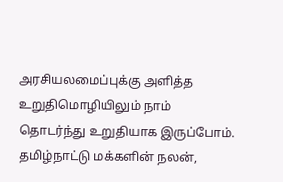அரசியலமைப்புக்கு அளித்த உறுதிமொழியிலும் நாம் தொடர்ந்து உறுதியாக இருப்போம். தமிழ்நாட்டு மக்களின் நலன்,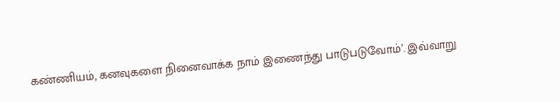கண்ணியம், கனவுகளை நினைவாக்க நாம் இணைந்து பாடுபடுவோம்’. இவ்வாறு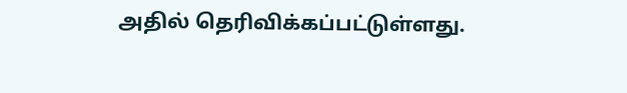அதில் தெரிவிக்கப்பட்டுள்ளது.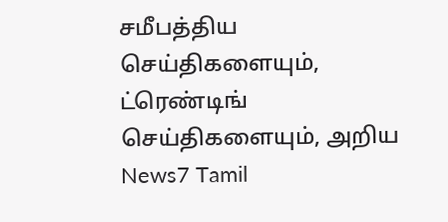சமீபத்திய செய்திகளையும், ட்ரெண்டிங் செய்திகளையும், அறிய News7 Tamil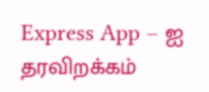Express App – ஐ தரவிறக்கம்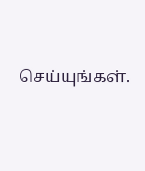செய்யுங்கள்.